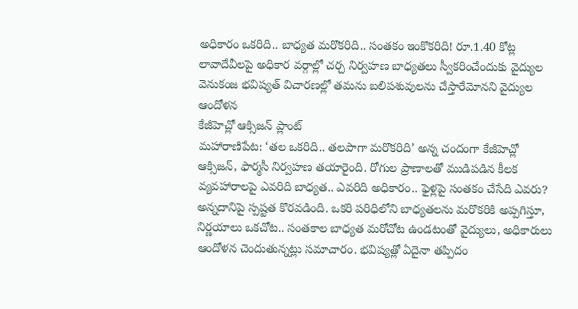అధికారం ఒకరిది.. బాధ్యత మరొకరిది.. సంతకం ఇంకొకరిది! రూ.1.40 కోట్ల లావాదేవీలపై అధికార వర్గాల్లో చర్చ నిర్వహణ బాధ్యతలు స్వీకరించేందుకు వైద్యుల వెనుకంజ భవిష్యత్ విచారణల్లో తమను బలిపశువులను చేస్తారేమోనని వైద్యుల ఆందోళన
కేజీహెచ్లో ఆక్సిజన్ ప్లాంట్
మహారాణిపేట: ‘తల ఒకరిది.. తలపాగా మరొకరిది’ అన్న చందంగా కేజీహెచ్లో ఆక్సిజన్, ఫార్మసీ నిర్వహణ తయారైంది. రోగుల ప్రాణాలతో ముడిపడిన కీలక వ్యవహారాలపై ఎవరిది బాధ్యత.. ఎవరిది అధికారం.. ఫైళ్లపై సంతకం చేసేది ఎవరు? అన్నదానిపై స్పష్టత కొరవడింది. ఒకరి పరిధిలోని బాధ్యతలను మరొకరికి అప్పగిస్తూ, నిర్ణయాలు ఒకచోట.. సంతకాల బాధ్యత మరోచోట ఉండటంతో వైద్యులు, అధికారులు ఆందోళన చెందుతున్నట్లు సమాచారం. భవిష్యత్లో ఏదైనా తప్పిదం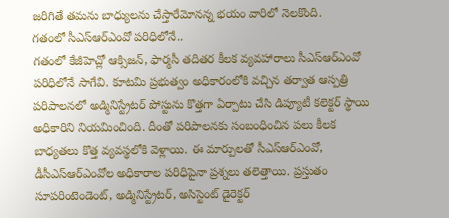జరిగితే తమను బాధ్యులను చేస్తారేమోనన్న భయం వారిలో నెలకొంది.
గతంలో సీఎస్ఆర్ఎంవో పరిధిలోనే..
గతంలో కేజీహెచ్లో ఆక్సిజన్, ఫార్మసీ తదితర కీలక వ్యవహారాలు సీఎస్ఆర్ఎంవో పరిధిలోనే సాగేవి. కూటమి ప్రభుత్వం అధికారంలోకి వచ్చిన తర్వాత ఆస్పత్రి పరిపాలనలో అడ్మినిస్ట్రేటర్ పోస్టును కొత్తగా ఏర్పాటు చేసి డిప్యూటీ కలెక్టర్ స్థాయి అధికారిని నియమించింది. దీంతో పరిపాలనకు సంబంధించిన పలు కీలక బాధ్యతలు కొత్త వ్యవస్థలోకి వెళ్లాయి. ఈ మార్పులతో సీఎస్ఆర్ఎంవో, డీసీఎస్ఆర్ఎంవోల అధికారాల పరిధిపైనా ప్రశ్నలు తలెత్తాయి. ప్రస్తుతం సూపరింటెండెంట్, అడ్మినిస్ట్రేటర్, అసిస్టెంట్ డైరెక్టర్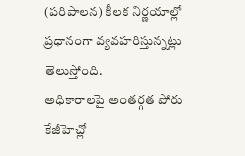(పరిపాలన) కీలక నిర్ణయాల్లో ప్రధానంగా వ్యవహరిస్తున్నట్లు తెలుస్తోంది.
అధికారాలపై అంతర్గత పోరు
కేజీహెచ్లో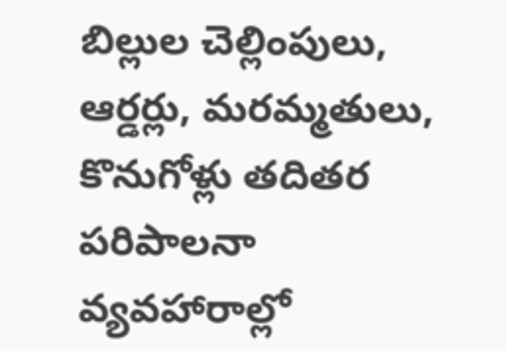బిల్లుల చెల్లింపులు, ఆర్డర్లు, మరమ్మతులు, కొనుగోళ్లు తదితర పరిపాలనా వ్యవహారాల్లో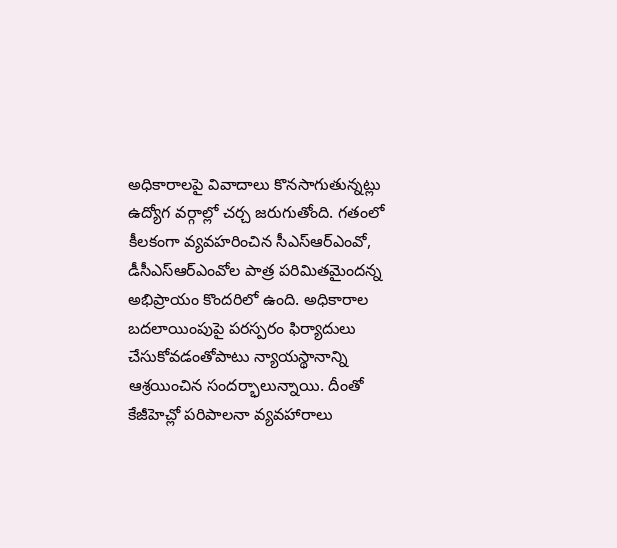అధికారాలపై వివాదాలు కొనసాగుతున్నట్లు ఉద్యోగ వర్గాల్లో చర్చ జరుగుతోంది. గతంలో కీలకంగా వ్యవహరించిన సీఎస్ఆర్ఎంవో, డీసీఎస్ఆర్ఎంవోల పాత్ర పరిమితమైందన్న అభిప్రాయం కొందరిలో ఉంది. అధికారాల బదలాయింపుపై పరస్పరం ఫిర్యాదులు చేసుకోవడంతోపాటు న్యాయస్థానాన్ని ఆశ్రయించిన సందర్భాలున్నాయి. దీంతో కేజీహెచ్లో పరిపాలనా వ్యవహారాలు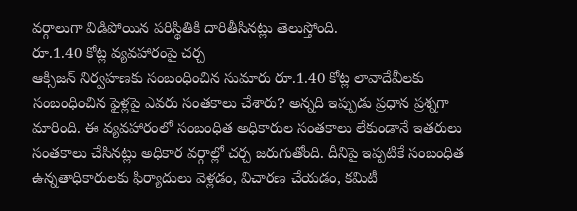వర్గాలుగా విడిపోయిన పరిస్థితికి దారితీసినట్లు తెలుస్తోంది.
రూ.1.40 కోట్ల వ్యవహారంపై చర్చ
ఆక్సిజన్ నిర్వహణకు సంబంధించిన సుమారు రూ.1.40 కోట్ల లావాదేవీలకు సంబంధించిన ఫైళ్లపై ఎవరు సంతకాలు చేశారు? అన్నది ఇప్పుడు ప్రధాన ప్రశ్నగా మారింది. ఈ వ్యవహారంలో సంబంధిత అధికారుల సంతకాలు లేకుండానే ఇతరులు సంతకాలు చేసినట్లు అధికార వర్గాల్లో చర్చ జరుగుతోంది. దీనిపై ఇప్పటికే సంబంధిత ఉన్నతాధికారులకు ఫిర్యాదులు వెళ్లడం, విచారణ చేయడం, కమిటీ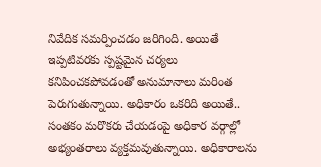నివేదిక సమర్పించడం జరిగింది. అయితే ఇప్పటివరకు స్పష్టమైన చర్యలు కనిపించకపోవడంతో అనుమానాలు మరింత పెరుగుతున్నాయి. అధికారం ఒకరిది అయితే.. సంతకం మరొకరు చేయడంపై అధికార వర్గాల్లో అభ్యంతరాలు వ్యక్తమవుతున్నాయి. అధికారాలను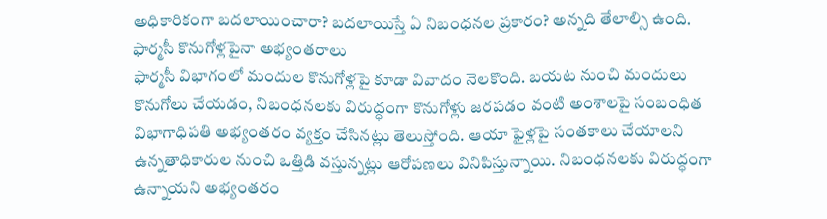అధికారికంగా బదలాయించారా? బదలాయిస్తే ఏ నిబంధనల ప్రకారం? అన్నది తేలాల్సి ఉంది.
ఫార్మసీ కొనుగోళ్లపైనా అభ్యంతరాలు
ఫార్మసీ విభాగంలో మందుల కొనుగోళ్లపై కూడా వివాదం నెలకొంది. బయట నుంచి మందులు కొనుగోలు చేయడం, నిబంధనలకు విరుద్ధంగా కొనుగోళ్లు జరపడం వంటి అంశాలపై సంబంధిత విభాగాధిపతి అభ్యంతరం వ్యక్తం చేసినట్లు తెలుస్తోంది. ఆయా ఫైళ్లపై సంతకాలు చేయాలని ఉన్నతాధికారుల నుంచి ఒత్తిడి వస్తున్నట్లు ఆరోపణలు వినిపిస్తున్నాయి. నిబంధనలకు విరుద్ధంగా ఉన్నాయని అభ్యంతరం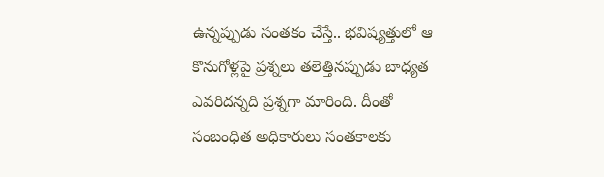ఉన్నప్పుడు సంతకం చేస్తే.. భవిష్యత్తులో ఆ కొనుగోళ్లపై ప్రశ్నలు తలెత్తినప్పుడు బాధ్యత ఎవరిదన్నది ప్రశ్నగా మారింది. దీంతో సంబంధిత అధికారులు సంతకాలకు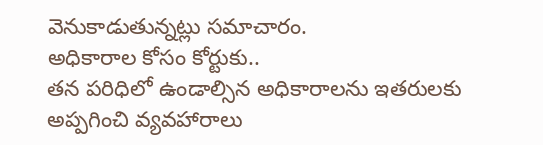వెనుకాడుతున్నట్లు సమాచారం.
అధికారాల కోసం కోర్టుకు..
తన పరిధిలో ఉండాల్సిన అధికారాలను ఇతరులకు అప్పగించి వ్యవహారాలు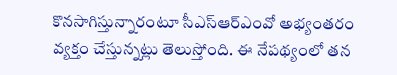కొనసాగిస్తున్నారంటూ సీఎస్ఆర్ఎంవో అభ్యంతరం వ్యక్తం చేస్తున్నట్లు తెలుస్తోంది. ఈ నేపథ్యంలో తన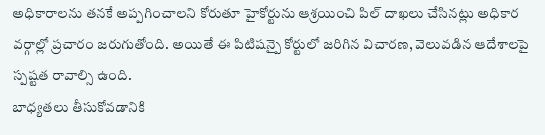అధికారాలను తనకే అప్పగించాలని కోరుతూ హైకోర్టును ఆశ్రయించి పిల్ దాఖలు చేసినట్లు అధికార వర్గాల్లో ప్రచారం జరుగుతోంది. అయితే ఈ పిటిషన్పై కోర్టులో జరిగిన విచారణ, వెలువడిన ఆదేశాలపై స్పష్టత రావాల్సి ఉంది.
బాధ్యతలు తీసుకోవడానికి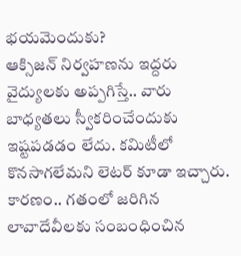భయమెందుకు?
ఆక్సిజన్ నిర్వహణను ఇద్దరు వైద్యులకు అప్పగిస్తే.. వారు బాధ్యతలు స్వీకరించేందుకు ఇష్టపడడం లేదు. కమిటీలో కొనసాగలేమని లెటర్ కూడా ఇచ్చారు. కారణం.. గతంలో జరిగిన లావాదేవీలకు సంబంధించిన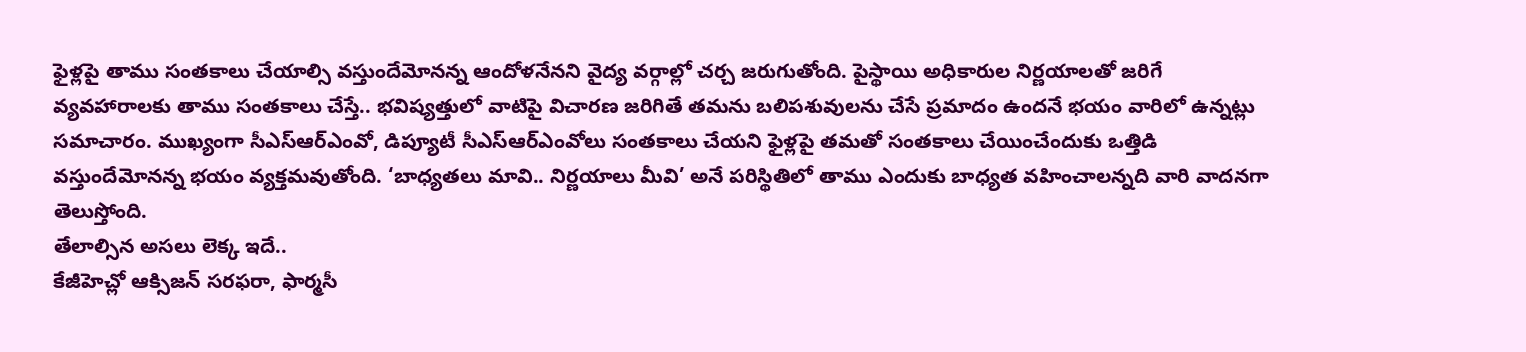ఫైళ్లపై తాము సంతకాలు చేయాల్సి వస్తుందేమోనన్న ఆందోళనేనని వైద్య వర్గాల్లో చర్చ జరుగుతోంది. పైస్థాయి అధికారుల నిర్ణయాలతో జరిగే వ్యవహారాలకు తాము సంతకాలు చేస్తే.. భవిష్యత్తులో వాటిపై విచారణ జరిగితే తమను బలిపశువులను చేసే ప్రమాదం ఉందనే భయం వారిలో ఉన్నట్లు సమాచారం. ముఖ్యంగా సీఎస్ఆర్ఎంవో, డిప్యూటీ సీఎస్ఆర్ఎంవోలు సంతకాలు చేయని ఫైళ్లపై తమతో సంతకాలు చేయించేందుకు ఒత్తిడి వస్తుందేమోనన్న భయం వ్యక్తమవుతోంది. ‘బాధ్యతలు మావి.. నిర్ణయాలు మీవి’ అనే పరిస్థితిలో తాము ఎందుకు బాధ్యత వహించాలన్నది వారి వాదనగా తెలుస్తోంది.
తేలాల్సిన అసలు లెక్క ఇదే..
కేజీహెచ్లో ఆక్సిజన్ సరఫరా, ఫార్మసీ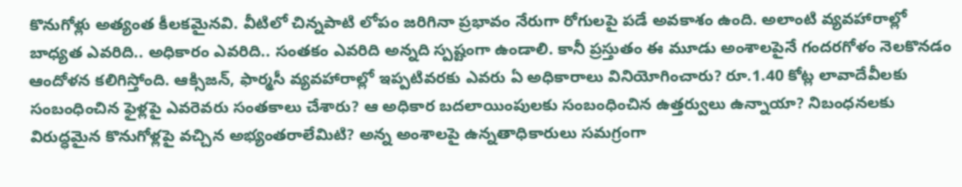కొనుగోళ్లు అత్యంత కీలకమైనవి. వీటిలో చిన్నపాటి లోపం జరిగినా ప్రభావం నేరుగా రోగులపై పడే అవకాశం ఉంది. అలాంటి వ్యవహారాల్లో బాధ్యత ఎవరిది.. అధికారం ఎవరిది.. సంతకం ఎవరిది అన్నది స్పష్టంగా ఉండాలి. కానీ ప్రస్తుతం ఈ మూడు అంశాలపైనే గందరగోళం నెలకొనడం ఆందోళన కలిగిస్తోంది. ఆక్సిజన్, ఫార్మసీ వ్యవహారాల్లో ఇప్పటివరకు ఎవరు ఏ అధికారాలు వినియోగించారు? రూ.1.40 కోట్ల లావాదేవీలకు సంబంధించిన ఫైళ్లపై ఎవరెవరు సంతకాలు చేశారు? ఆ అధికార బదలాయింపులకు సంబంధించిన ఉత్తర్వులు ఉన్నాయా? నిబంధనలకు విరుద్ధమైన కొనుగోళ్లపై వచ్చిన అభ్యంతరాలేమిటి? అన్న అంశాలపై ఉన్నతాధికారులు సమగ్రంగా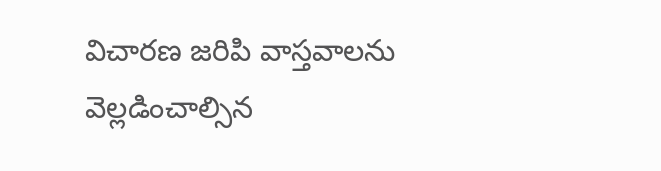విచారణ జరిపి వాస్తవాలను వెల్లడించాల్సిన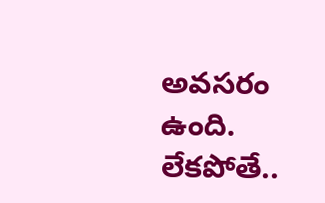అవసరం ఉంది. లేకపోతే..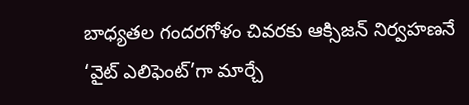బాధ్యతల గందరగోళం చివరకు ఆక్సిజన్ నిర్వహణనే ‘వైట్ ఎలిఫెంట్’గా మార్చే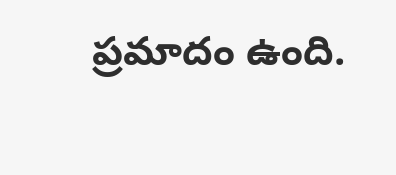ప్రమాదం ఉంది.